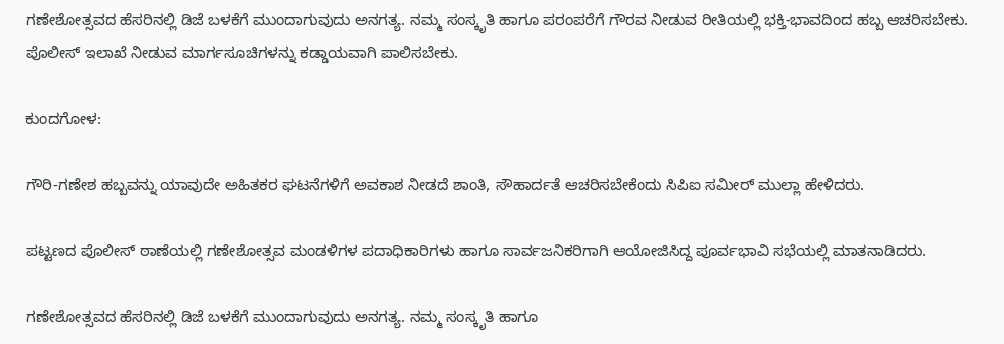ಗಣೇಶೋತ್ಸವದ ಹೆಸರಿನಲ್ಲಿ ಡಿಜೆ ಬಳಕೆಗೆ ಮುಂದಾಗುವುದು ಅನಗತ್ಯ. ನಮ್ಮ ಸಂಸ್ಕೃತಿ ಹಾಗೂ ಪರಂಪರೆಗೆ ಗೌರವ ನೀಡುವ ರೀತಿಯಲ್ಲಿ ಭಕ್ತಿ-ಭಾವದಿಂದ ಹಬ್ಬ ಆಚರಿಸಬೇಕು. ಪೊಲೀಸ್ ಇಲಾಖೆ ನೀಡುವ ಮಾರ್ಗಸೂಚಿಗಳನ್ನು ಕಡ್ಡಾಯವಾಗಿ ಪಾಲಿಸಬೇಕು.

ಕುಂದಗೋಳ:

ಗೌರಿ-ಗಣೇಶ ಹಬ್ಬವನ್ನು ಯಾವುದೇ ಅಹಿತಕರ ಘಟನೆಗಳಿಗೆ ಅವಕಾಶ ನೀಡದೆ ಶಾಂತಿ, ಸೌಹಾರ್ದತೆ ಆಚರಿಸಬೇಕೆಂದು ಸಿಪಿಐ ಸಮೀರ್ ಮುಲ್ಲಾ ಹೇಳಿದರು.

ಪಟ್ಟಣದ ಪೊಲೀಸ್ ಠಾಣೆಯಲ್ಲಿ ಗಣೇಶೋತ್ಸವ ಮಂಡಳಿಗಳ ಪದಾಧಿಕಾರಿಗಳು ಹಾಗೂ ಸಾರ್ವಜನಿಕರಿಗಾಗಿ ಆಯೋಜಿಸಿದ್ದ ಪೂರ್ವಭಾವಿ ಸಭೆಯಲ್ಲಿ ಮಾತನಾಡಿದರು.

ಗಣೇಶೋತ್ಸವದ ಹೆಸರಿನಲ್ಲಿ ಡಿಜೆ ಬಳಕೆಗೆ ಮುಂದಾಗುವುದು ಅನಗತ್ಯ. ನಮ್ಮ ಸಂಸ್ಕೃತಿ ಹಾಗೂ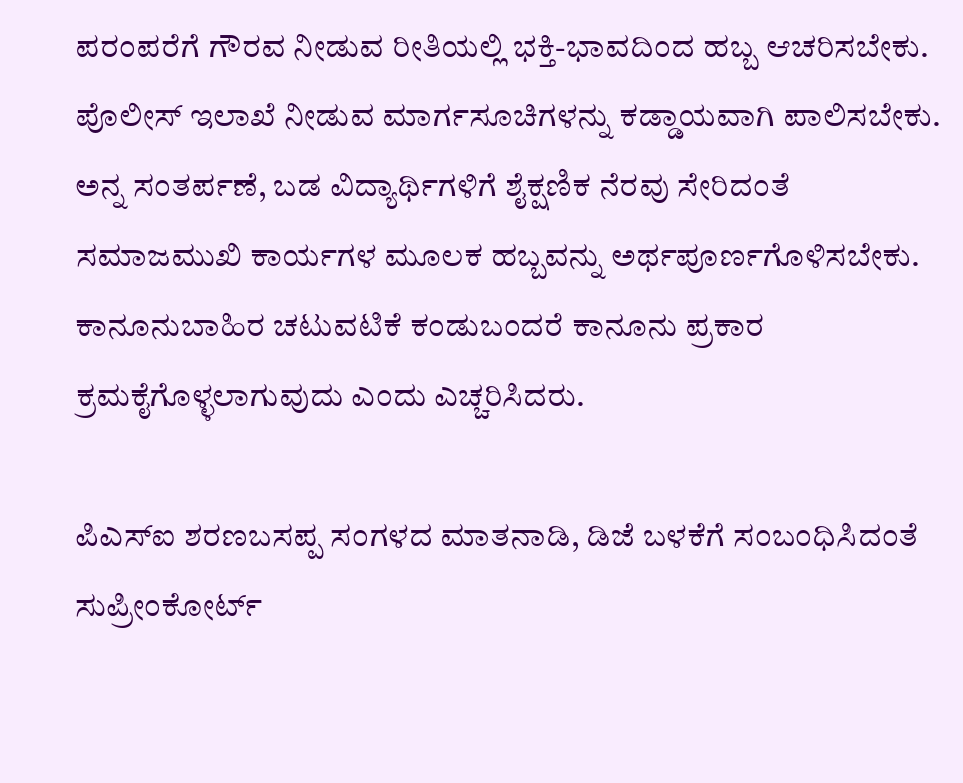ಪರಂಪರೆಗೆ ಗೌರವ ನೀಡುವ ರೀತಿಯಲ್ಲಿ ಭಕ್ತಿ-ಭಾವದಿಂದ ಹಬ್ಬ ಆಚರಿಸಬೇಕು. ಪೊಲೀಸ್ ಇಲಾಖೆ ನೀಡುವ ಮಾರ್ಗಸೂಚಿಗಳನ್ನು ಕಡ್ಡಾಯವಾಗಿ ಪಾಲಿಸಬೇಕು. ಅನ್ನ ಸಂತರ್ಪಣೆ, ಬಡ ವಿದ್ಯಾರ್ಥಿಗಳಿಗೆ ಶೈಕ್ಷಣಿಕ ನೆರವು ಸೇರಿದಂತೆ ಸಮಾಜಮುಖಿ ಕಾರ್ಯಗಳ ಮೂಲಕ ಹಬ್ಬವನ್ನು ಅರ್ಥಪೂರ್ಣಗೊಳಿಸಬೇಕು. ಕಾನೂನುಬಾಹಿರ ಚಟುವಟಿಕೆ ಕಂಡುಬಂದರೆ ಕಾನೂನು ಪ್ರಕಾರ ಕ್ರಮಕೈಗೊಳ್ಳಲಾಗುವುದು ಎಂದು ಎಚ್ಚರಿಸಿದರು.

ಪಿಎಸ್‌ಐ ಶರಣಬಸಪ್ಪ ಸಂಗಳದ ಮಾತನಾಡಿ, ಡಿಜೆ ಬಳಕೆಗೆ ಸಂಬಂಧಿಸಿದಂತೆ ಸುಪ್ರೀಂಕೋರ್ಟ್‌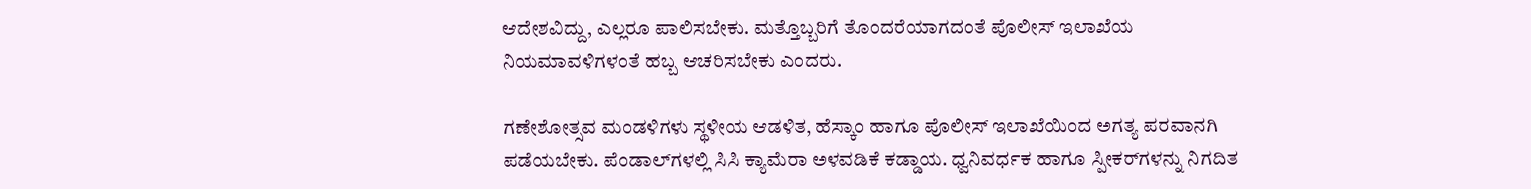ಆದೇಶವಿದ್ದು, ಎಲ್ಲರೂ ಪಾಲಿಸಬೇಕು. ಮತ್ತೊಬ್ಬರಿಗೆ ತೊಂದರೆಯಾಗದಂತೆ ಪೊಲೀಸ್ ಇಲಾಖೆಯ ನಿಯಮಾವಳಿಗಳಂತೆ ಹಬ್ಬ ಆಚರಿಸಬೇಕು ಎಂದರು.

ಗಣೇಶೋತ್ಸವ ಮಂಡಳಿಗಳು ಸ್ಥಳೀಯ ಆಡಳಿತ, ಹೆಸ್ಕಾಂ ಹಾಗೂ ಪೊಲೀಸ್ ಇಲಾಖೆಯಿಂದ ಅಗತ್ಯ ಪರವಾನಗಿ ಪಡೆಯಬೇಕು. ಪೆಂಡಾಲ್‌ಗಳಲ್ಲಿ ಸಿಸಿ ಕ್ಯಾಮೆರಾ ಅಳವಡಿಕೆ ಕಡ್ಡಾಯ. ಧ್ವನಿವರ್ಧಕ ಹಾಗೂ ಸ್ಪೀಕರ್‌ಗಳನ್ನು ನಿಗದಿತ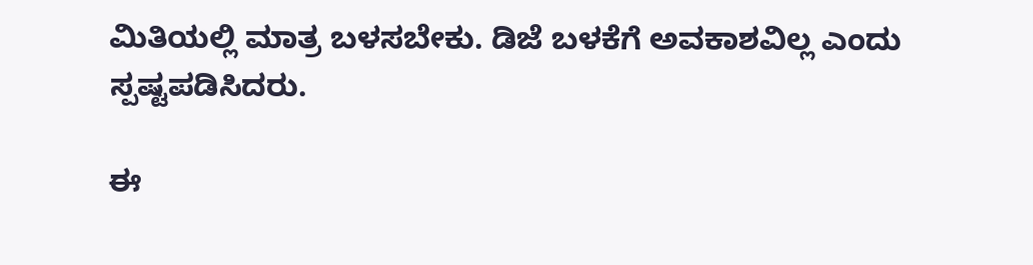ಮಿತಿಯಲ್ಲಿ ಮಾತ್ರ ಬಳಸಬೇಕು. ಡಿಜೆ ಬಳಕೆಗೆ ಅವಕಾಶವಿಲ್ಲ ಎಂದು ಸ್ಪಷ್ಟಪಡಿಸಿದರು.

ಈ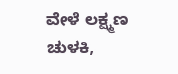ವೇಳೆ ಲಕ್ಷ್ಮಣ ಚುಳಕಿ,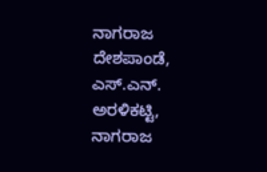ನಾಗರಾಜ ದೇಶಪಾಂಡೆ, ಎಸ್‌.ಎನ್‌. ಅರಳಿಕಟ್ಟಿ, ನಾಗರಾಜ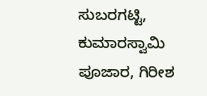ಸುಬರಗಟ್ಟಿ, ಕುಮಾರಸ್ವಾಮಿ ಪೂಜಾರ, ಗಿರೀಶ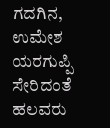ಗದಗಿನ, ಉಮೇಶ ಯರಗುಪ್ಪಿ ಸೇರಿದಂತೆ ಹಲವರು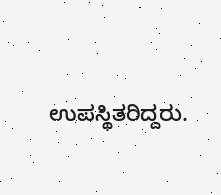ಉಪಸ್ಥಿತರಿದ್ದರು.